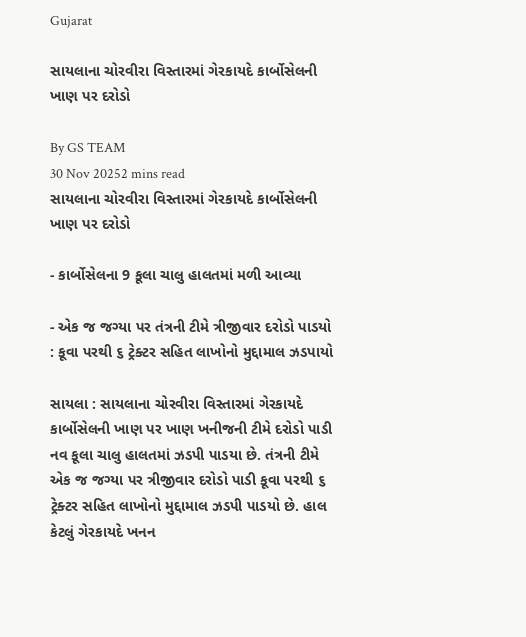Gujarat

સાયલાના ચોરવીરા વિસ્તારમાં ગેરકાયદે કાર્બોસેલની ખાણ પર દરોડો

By GS TEAM
30 Nov 20252 mins read
સાયલાના ચોરવીરા વિસ્તારમાં ગેરકાયદે કાર્બોસેલની ખાણ પર દરોડો

- કાર્બોસેલના 9 કૂલા ચાલુ હાલતમાં મળી આવ્યા

- એક જ જગ્યા પર તંત્રની ટીમે ત્રીજીવાર દરોડો પાડયો : કૂવા પરથી ૬ ટ્રેક્ટર સહિત લાખોનો મુદ્દામાલ ઝડપાયો

સાયલા : સાયલાના ચોરવીરા વિસ્તારમાં ગેરકાયદે કાર્બોસેલની ખાણ પર ખાણ ખનીજની ટીમે દરોડો પાડી નવ કૂલા ચાલુ હાલતમાં ઝડપી પાડયા છે. તંત્રની ટીમે એક જ જગ્યા પર ત્રીજીવાર દરોડો પાડી કૂવા પરથી ૬ ટ્રેક્ટર સહિત લાખોનો મુદ્દામાલ ઝડપી પાડયો છે. હાલ કેટલું ગેરકાયદે ખનન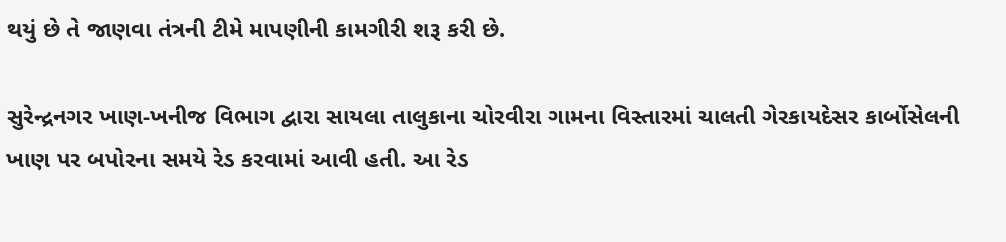થયું છે તે જાણવા તંત્રની ટીમે માપણીની કામગીરી શરૂ કરી છે.

સુરેન્દ્રનગર ખાણ-ખનીજ વિભાગ દ્વારા સાયલા તાલુકાના ચોરવીરા ગામના વિસ્તારમાં ચાલતી ગેરકાયદેસર કાર્બોસેલની ખાણ પર બપોરના સમયે રેડ કરવામાં આવી હતી. આ રેડ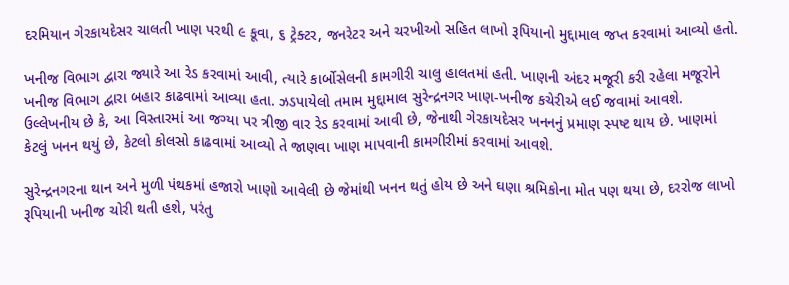દરમિયાન ગેરકાયદેસર ચાલતી ખાણ પરથી ૯ કૂવા, ૬ ટ્રેક્ટર, જનરેટર અને ચરખીઓ સહિત લાખો રૂપિયાનો મુદ્દામાલ જપ્ત કરવામાં આવ્યો હતો.

ખનીજ વિભાગ દ્વારા જ્યારે આ રેડ કરવામાં આવી, ત્યારે કાર્બોસેલની કામગીરી ચાલુ હાલતમાં હતી. ખાણની અંદર મજૂરી કરી રહેલા મજૂરોને ખનીજ વિભાગ દ્વારા બહાર કાઢવામાં આવ્યા હતા. ઝડપાયેલો તમામ મુદ્દામાલ સુરેન્દ્રનગર ખાણ-ખનીજ કચેરીએ લઈ જવામાં આવશે. ઉલ્લેખનીય છે કે, આ વિસ્તારમાં આ જગ્યા પર ત્રીજી વાર રેડ કરવામાં આવી છે, જેનાથી ગેરકાયદેસર ખનનનું પ્રમાણ સ્પષ્ટ થાય છે. ખાણમાં કેટલું ખનન થયું છે, કેટલો કોલસો કાઢવામાં આવ્યો તે જાણવા ખાણ માપવાની કામગીરીમાં કરવામાં આવશે.

સુરેન્દ્રનગરના થાન અને મુળી પંથકમાં હજારો ખાણો આવેલી છે જેમાંથી ખનન થતું હોય છે અને ઘણા શ્રમિકોના મોત પણ થયા છે, દરરોજ લાખો રૂપિયાની ખનીજ ચોરી થતી હશે, પરંતુ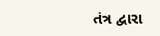તંત્ર દ્વારા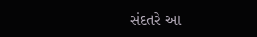સંદતરે આ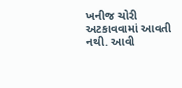ખનીજ ચોરી અટકાવવામાં આવતી નથી. આવી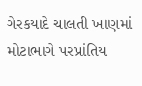ગેરકયાદે ચાલતી ખાણમાં મોટાભાગે પરપ્રાંતિય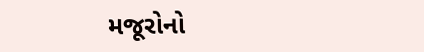મજૂરોનો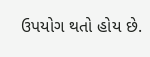ઉપયોગ થતો હોય છે.